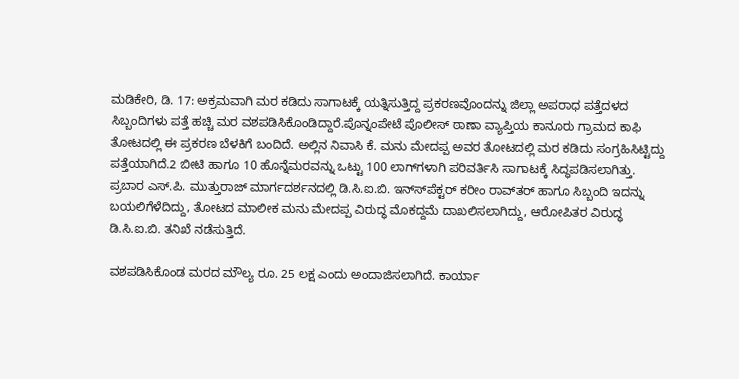ಮಡಿಕೇರಿ, ಡಿ. 17: ಅಕ್ರಮವಾಗಿ ಮರ ಕಡಿದು ಸಾಗಾಟಕ್ಕೆ ಯತ್ನಿಸುತ್ತಿದ್ದ ಪ್ರಕರಣವೊಂದನ್ನು ಜಿಲ್ಲಾ ಅಪರಾಧ ಪತ್ತೆದಳದ ಸಿಬ್ಬಂದಿಗಳು ಪತ್ತೆ ಹಚ್ಚಿ ಮರ ವಶಪಡಿಸಿಕೊಂಡಿದ್ದಾರೆ.ಪೊನ್ನಂಪೇಟೆ ಪೊಲೀಸ್ ಠಾಣಾ ವ್ಯಾಪ್ತಿಯ ಕಾನೂರು ಗ್ರಾಮದ ಕಾಫಿ ತೋಟದಲ್ಲಿ ಈ ಪ್ರಕರಣ ಬೆಳಕಿಗೆ ಬಂದಿದೆ. ಅಲ್ಲಿನ ನಿವಾಸಿ ಕೆ. ಮನು ಮೇದಪ್ಪ ಅವರ ತೋಟದಲ್ಲಿ ಮರ ಕಡಿದು ಸಂಗ್ರಹಿಸಿಟ್ಟಿದ್ದು ಪತ್ತೆಯಾಗಿದೆ.2 ಬೀಟಿ ಹಾಗೂ 10 ಹೊನ್ನೆಮರವನ್ನು ಒಟ್ಟು 100 ಲಾಗ್‍ಗಳಾಗಿ ಪರಿವರ್ತಿಸಿ ಸಾಗಾಟಕ್ಕೆ ಸಿದ್ಧಪಡಿಸಲಾಗಿತ್ತು. ಪ್ರಬಾರ ಎಸ್.ಪಿ. ಮುತ್ತುರಾಜ್ ಮಾರ್ಗದರ್ಶನದಲ್ಲಿ ಡಿ.ಸಿ.ಐ.ಬಿ. ಇನ್ಸ್‍ಪೆಕ್ಟರ್ ಕರೀಂ ರಾವ್‍ತರ್ ಹಾಗೂ ಸಿಬ್ಬಂದಿ ಇದನ್ನು ಬಯಲಿಗೆಳೆದಿದ್ದು, ತೋಟದ ಮಾಲೀಕ ಮನು ಮೇದಪ್ಪ ವಿರುದ್ಧ ಮೊಕದ್ದಮೆ ದಾಖಲಿಸಲಾಗಿದ್ದು, ಆರೋಪಿತರ ವಿರುದ್ಧ ಡಿ.ಸಿ.ಐ.ಬಿ. ತನಿಖೆ ನಡೆಸುತ್ತಿದೆ.

ವಶಪಡಿಸಿಕೊಂಡ ಮರದ ಮೌಲ್ಯ ರೂ. 25 ಲಕ್ಷ ಎಂದು ಅಂದಾಜಿಸಲಾಗಿದೆ. ಕಾರ್ಯಾ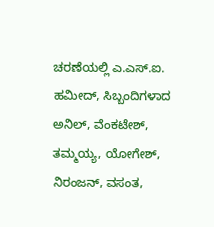ಚರಣೆಯಲ್ಲಿ ಎ.ಎಸ್.ಐ. ಹಮೀದ್, ಸಿಬ್ಬಂದಿಗಳಾದ ಅನಿಲ್, ವೆಂಕಟೇಶ್, ತಮ್ಮಯ್ಯ, ಯೋಗೇಶ್, ನಿರಂಜನ್, ವಸಂತ,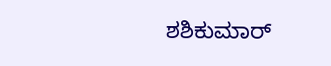ಶಶಿಕುಮಾರ್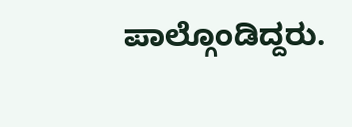ಪಾಲ್ಗೊಂಡಿದ್ದರು.